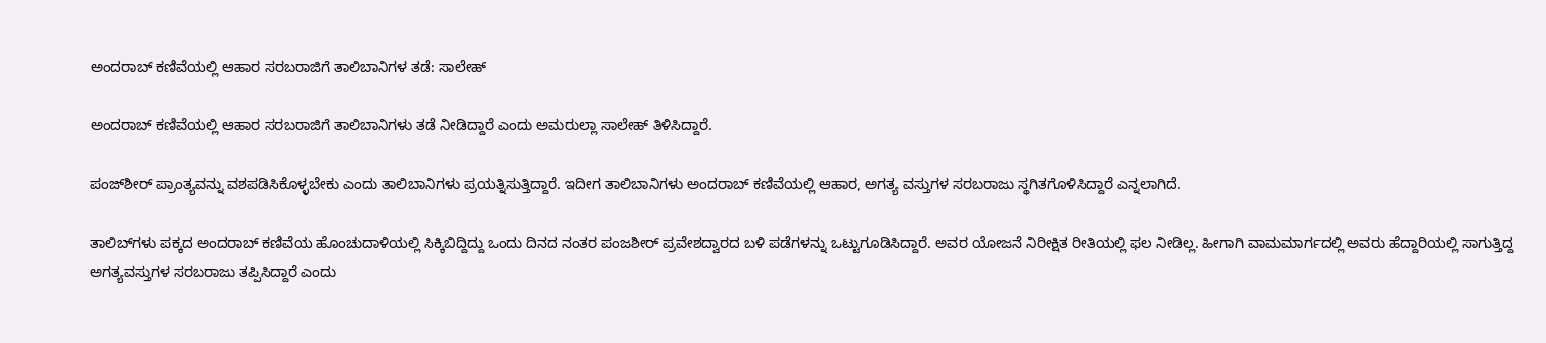ಅಂದರಾಬ್ ಕಣಿವೆಯಲ್ಲಿ ಆಹಾರ ಸರಬರಾಜಿಗೆ ತಾಲಿಬಾನಿಗಳ ತಡೆ: ಸಾಲೇಹ್

ಅಂದರಾಬ್ ಕಣಿವೆಯಲ್ಲಿ ಆಹಾರ ಸರಬರಾಜಿಗೆ ತಾಲಿಬಾನಿಗಳು ತಡೆ ನೀಡಿದ್ದಾರೆ ಎಂದು ಅಮರುಲ್ಲಾ ಸಾಲೇಹ್ ತಿಳಿಸಿದ್ದಾರೆ.

ಪಂಜ್‌ಶೀರ್ ಪ್ರಾಂತ್ಯವನ್ನು ವಶಪಡಿಸಿಕೊಳ್ಳಬೇಕು ಎಂದು ತಾಲಿಬಾನಿಗಳು ಪ್ರಯತ್ನಿಸುತ್ತಿದ್ದಾರೆ. ಇದೀಗ ತಾಲಿಬಾನಿಗಳು ಅಂದರಾಬ್ ಕಣಿವೆಯಲ್ಲಿ ಆಹಾರ, ಅಗತ್ಯ ವಸ್ತುಗಳ ಸರಬರಾಜು ಸ್ಥಗಿತಗೊಳಿಸಿದ್ದಾರೆ ಎನ್ನಲಾಗಿದೆ.

ತಾಲಿಬ್‌ಗಳು ಪಕ್ಕದ ಅಂದರಾಬ್ ಕಣಿವೆಯ ಹೊಂಚುದಾಳಿಯಲ್ಲಿ ಸಿಕ್ಕಿಬಿದ್ದಿದ್ದು ಒಂದು ದಿನದ ನಂತರ ಪಂಜಶೀರ್ ಪ್ರವೇಶದ್ವಾರದ ಬಳಿ ಪಡೆಗಳನ್ನು ಒಟ್ಟುಗೂಡಿಸಿದ್ದಾರೆ. ಅವರ ಯೋಜನೆ ನಿರೀಕ್ಷಿತ ರೀತಿಯಲ್ಲಿ ಫಲ ನೀಡಿಲ್ಲ. ಹೀಗಾಗಿ ವಾಮಮಾರ್ಗದಲ್ಲಿ ಅವರು ಹೆದ್ದಾರಿಯಲ್ಲಿ ಸಾಗುತ್ತಿದ್ದ ಅಗತ್ಯವಸ್ತುಗಳ ಸರಬರಾಜು ತಪ್ಪಿಸಿದ್ದಾರೆ ಎಂದು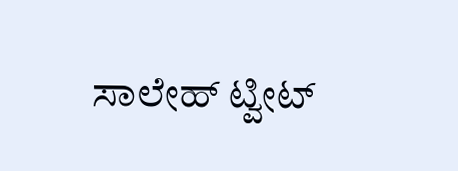ಸಾಲೇಹ್ ಟ್ವೀಟ್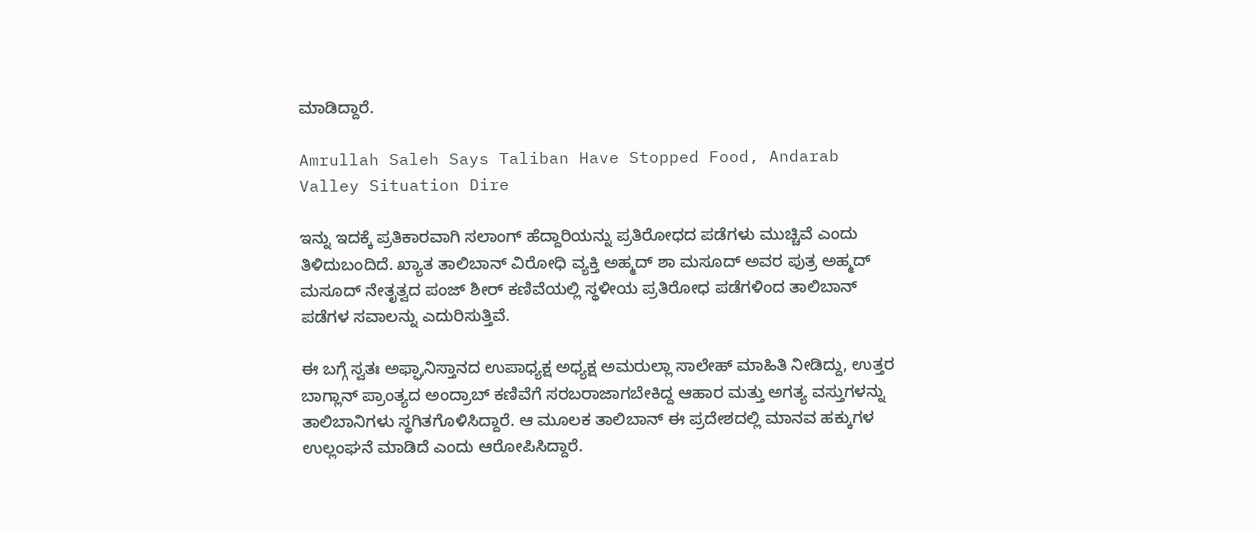ಮಾಡಿದ್ದಾರೆ.

Amrullah Saleh Says Taliban Have Stopped Food, Andarab Valley Situation Dire

ಇನ್ನು ಇದಕ್ಕೆ ಪ್ರತಿಕಾರವಾಗಿ ಸಲಾಂಗ್ ಹೆದ್ದಾರಿಯನ್ನು ಪ್ರತಿರೋಧದ ಪಡೆಗಳು ಮುಚ್ಚಿವೆ ಎಂದು ತಿಳಿದುಬಂದಿದೆ. ಖ್ಯಾತ ತಾಲಿಬಾನ್ ವಿರೋಧಿ ವ್ಯಕ್ತಿ ಅಹ್ಮದ್ ಶಾ ಮಸೂದ್ ಅವರ ಪುತ್ರ ಅಹ್ಮದ್ ಮಸೂದ್ ನೇತೃತ್ವದ ಪಂಜ್ ಶೀರ್ ಕಣಿವೆಯಲ್ಲಿ ಸ್ಥಳೀಯ ಪ್ರತಿರೋಧ ಪಡೆಗಳಿಂದ ತಾಲಿಬಾನ್ ಪಡೆಗಳ ಸವಾಲನ್ನು ಎದುರಿಸುತ್ತಿವೆ.

ಈ ಬಗ್ಗೆ ಸ್ವತಃ ಅಫ್ಘಾನಿಸ್ತಾನದ ಉಪಾಧ್ಯಕ್ಷ ಅಧ್ಯಕ್ಷ ಅಮರುಲ್ಲಾ ಸಾಲೇಹ್ ಮಾಹಿತಿ ನೀಡಿದ್ದು, ಉತ್ತರ ಬಾಗ್ಲಾನ್ ಪ್ರಾಂತ್ಯದ ಅಂದ್ರಾಬ್ ಕಣಿವೆಗೆ ಸರಬರಾಜಾಗಬೇಕಿದ್ದ ಆಹಾರ ಮತ್ತು ಅಗತ್ಯ ವಸ್ತುಗಳನ್ನು ತಾಲಿಬಾನಿಗಳು ಸ್ಥಗಿತಗೊಳಿಸಿದ್ದಾರೆ. ಆ ಮೂಲಕ ತಾಲಿಬಾನ್ ಈ ಪ್ರದೇಶದಲ್ಲಿ ಮಾನವ ಹಕ್ಕುಗಳ ಉಲ್ಲಂಘನೆ ಮಾಡಿದೆ ಎಂದು ಆರೋಪಿಸಿದ್ದಾರೆ.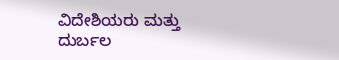ವಿದೇಶಿಯರು ಮತ್ತು ದುರ್ಬಲ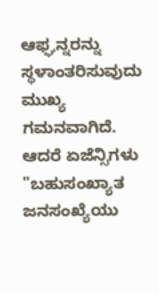ಆಫ್ಘನ್ನರನ್ನು ಸ್ಥಳಾಂತರಿಸುವುದು ಮುಖ್ಯ ಗಮನವಾಗಿದೆ. ಆದರೆ ಏಜೆನ್ಸಿಗಳು "ಬಹುಸಂಖ್ಯಾತ ಜನಸಂಖ್ಯೆಯು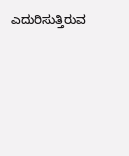ಎದುರಿಸುತ್ತಿರುವ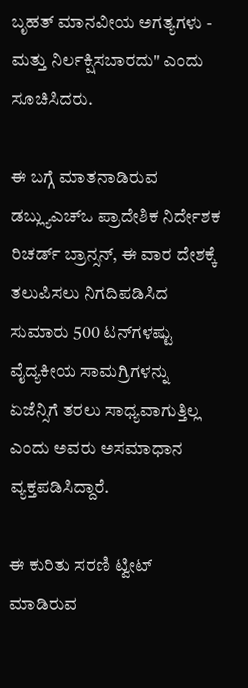ಬೃಹತ್ ಮಾನವೀಯ ಅಗತ್ಯಗಳು - ಮತ್ತು ನಿರ್ಲಕ್ಷಿಸಬಾರದು" ಎಂದು ಸೂಚಿಸಿದರು.

ಈ ಬಗ್ಗೆ ಮಾತನಾಡಿರುವ ಡಬ್ಲ್ಯುಎಚ್‌ಒ ಪ್ರಾದೇಶಿಕ ನಿರ್ದೇಶಕ ರಿಚರ್ಡ್ ಬ್ರಾನ್ಸನ್, ಈ ವಾರ ದೇಶಕ್ಕೆ ತಲುಪಿಸಲು ನಿಗದಿಪಡಿಸಿದ ಸುಮಾರು 500 ಟನ್‌ಗಳಷ್ಟು ವೈದ್ಯಕೀಯ ಸಾಮಗ್ರಿಗಳನ್ನು ಏಜೆನ್ಸಿಗೆ ತರಲು ಸಾಧ್ಯವಾಗುತ್ತಿಲ್ಲ ಎಂದು ಅವರು ಅಸಮಾಧಾನ ವ್ಯಕ್ತಪಡಿಸಿದ್ದಾರೆ.

ಈ ಕುರಿತು ಸರಣಿ ಟ್ವೀಟ್ ಮಾಡಿರುವ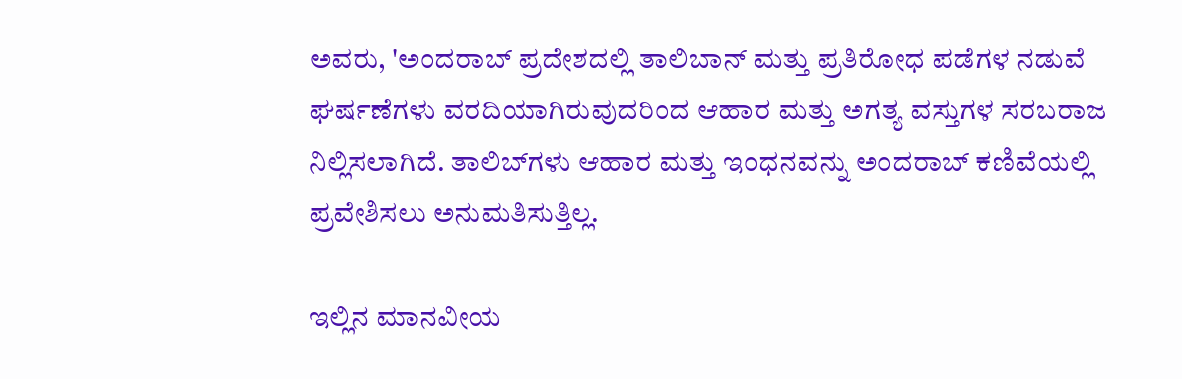ಅವರು, 'ಅಂದರಾಬ್ ಪ್ರದೇಶದಲ್ಲಿ ತಾಲಿಬಾನ್ ಮತ್ತು ಪ್ರತಿರೋಧ ಪಡೆಗಳ ನಡುವೆ ಘರ್ಷಣೆಗಳು ವರದಿಯಾಗಿರುವುದರಿಂದ ಆಹಾರ ಮತ್ತು ಅಗತ್ಯ ವಸ್ತುಗಳ ಸರಬರಾಜ ನಿಲ್ಲಿಸಲಾಗಿದೆ. ತಾಲಿಬ್‌ಗಳು ಆಹಾರ ಮತ್ತು ಇಂಧನವನ್ನು ಅಂದರಾಬ್ ಕಣಿವೆಯಲ್ಲಿ ಪ್ರವೇಶಿಸಲು ಅನುಮತಿಸುತ್ತಿಲ್ಲ.

ಇಲ್ಲಿನ ಮಾನವೀಯ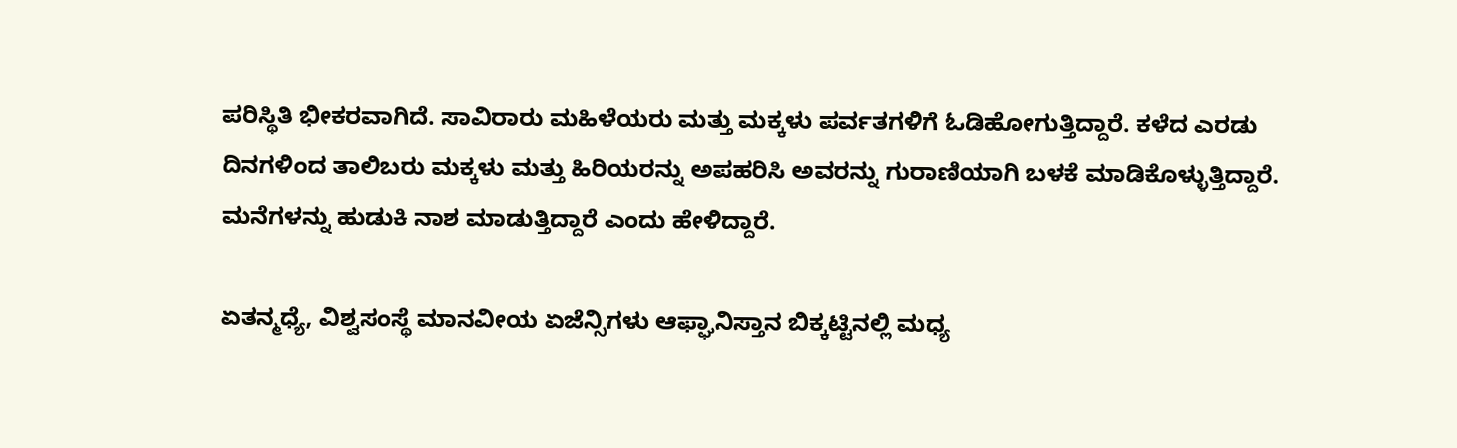ಪರಿಸ್ಥಿತಿ ಭೀಕರವಾಗಿದೆ. ಸಾವಿರಾರು ಮಹಿಳೆಯರು ಮತ್ತು ಮಕ್ಕಳು ಪರ್ವತಗಳಿಗೆ ಓಡಿಹೋಗುತ್ತಿದ್ದಾರೆ. ಕಳೆದ ಎರಡು ದಿನಗಳಿಂದ ತಾಲಿಬರು ಮಕ್ಕಳು ಮತ್ತು ಹಿರಿಯರನ್ನು ಅಪಹರಿಸಿ ಅವರನ್ನು ಗುರಾಣಿಯಾಗಿ ಬಳಕೆ ಮಾಡಿಕೊಳ್ಳುತ್ತಿದ್ದಾರೆ. ಮನೆಗಳನ್ನು ಹುಡುಕಿ ನಾಶ ಮಾಡುತ್ತಿದ್ದಾರೆ ಎಂದು ಹೇಳಿದ್ದಾರೆ.

ಏತನ್ಮಧ್ಯೆ, ವಿಶ್ವಸಂಸ್ಥೆ ಮಾನವೀಯ ಏಜೆನ್ಸಿಗಳು ಆಫ್ಘಾನಿಸ್ತಾನ ಬಿಕ್ಕಟ್ಟಿನಲ್ಲಿ ಮಧ್ಯ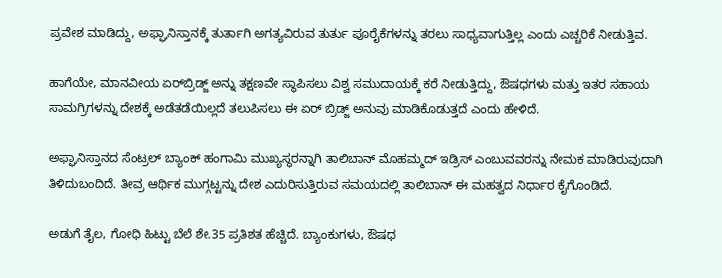ಪ್ರವೇಶ ಮಾಡಿದ್ದು, ಅಫ್ಘಾನಿಸ್ತಾನಕ್ಕೆ ತುರ್ತಾಗಿ ಅಗತ್ಯವಿರುವ ತುರ್ತು ಪೂರೈಕೆಗಳನ್ನು ತರಲು ಸಾಧ್ಯವಾಗುತ್ತಿಲ್ಲ ಎಂದು ಎಚ್ಚರಿಕೆ ನೀಡುತ್ತಿವ.

ಹಾಗೆಯೇ, ಮಾನವೀಯ ಏರ್‌ಬ್ರಿಡ್ಜ್ ಅನ್ನು ತಕ್ಷಣವೇ ಸ್ಥಾಪಿಸಲು ವಿಶ್ವ ಸಮುದಾಯಕ್ಕೆ ಕರೆ ನೀಡುತ್ತಿದ್ದು, ಔಷಧಗಳು ಮತ್ತು ಇತರ ಸಹಾಯ ಸಾಮಗ್ರಿಗಳನ್ನು ದೇಶಕ್ಕೆ ಅಡೆತಡೆಯಿಲ್ಲದೆ ತಲುಪಿಸಲು ಈ ಏರ್ ಬ್ರಿಡ್ಜ್ ಅನುವು ಮಾಡಿಕೊಡುತ್ತದೆ ಎಂದು ಹೇಳಿದೆ.

ಅಫ್ಘಾನಿಸ್ತಾನದ ಸೆಂಟ್ರಲ್ ಬ್ಯಾಂಕ್ ಹಂಗಾಮಿ ಮುಖ್ಯಸ್ಥರನ್ನಾಗಿ ತಾಲಿಬಾನ್ ಮೊಹಮ್ಮದ್ ಇಡ್ರಿಸ್ ಎಂಬುವವರನ್ನು ನೇಮಕ ಮಾಡಿರುವುದಾಗಿ ತಿಳಿದುಬಂದಿದೆ. ತೀವ್ರ ಆರ್ಥಿಕ ಮುಗ್ಗಟ್ಟನ್ನು ದೇಶ ಎದುರಿಸುತ್ತಿರುವ ಸಮಯದಲ್ಲಿ ತಾಲಿಬಾನ್ ಈ ಮಹತ್ವದ ನಿರ್ಧಾರ ಕೈಗೊಂಡಿದೆ.

ಅಡುಗೆ ತೈಲ, ಗೋಧಿ ಹಿಟ್ಟು ಬೆಲೆ ಶೇ.35 ಪ್ರತಿಶತ ಹೆಚ್ಚಿದೆ. ಬ್ಯಾಂಕುಗಳು, ಔಷಧ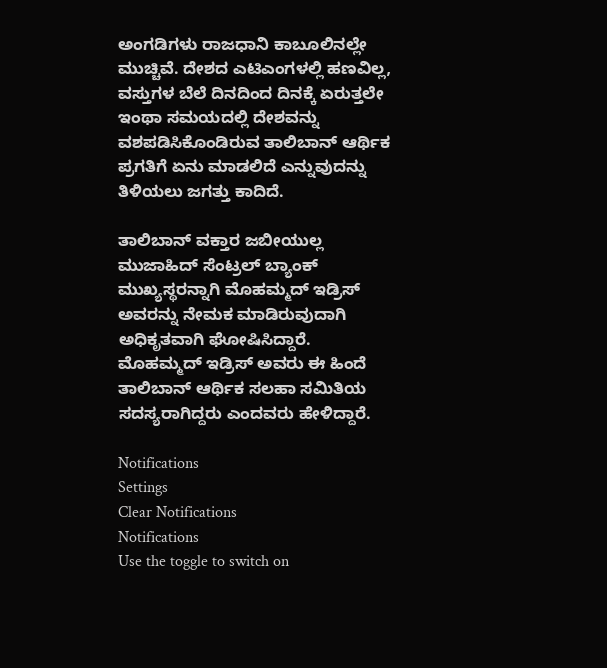ಅಂಗಡಿಗಳು ರಾಜಧಾನಿ ಕಾಬೂಲಿನಲ್ಲೇ ಮುಚ್ಚಿವೆ. ದೇಶದ ಎಟಿಎಂಗಳಲ್ಲಿ ಹಣವಿಲ್ಲ, ವಸ್ತುಗಳ ಬೆಲೆ ದಿನದಿಂದ ದಿನಕ್ಕೆ ಏರುತ್ತಲೇ ಇಂಥಾ ಸಮಯದಲ್ಲಿ ದೇಶವನ್ನು ವಶಪಡಿಸಿಕೊಂಡಿರುವ ತಾಲಿಬಾನ್ ಆರ್ಥಿಕ ಪ್ರಗತಿಗೆ ಏನು ಮಾಡಲಿದೆ ಎನ್ನುವುದನ್ನು ತಿಳಿಯಲು ಜಗತ್ತು ಕಾದಿದೆ.

ತಾಲಿಬಾನ್ ವಕ್ತಾರ ಜಬೀಯುಲ್ಲ ಮುಜಾಹಿದ್ ಸೆಂಟ್ರಲ್ ಬ್ಯಾಂಕ್ ಮುಖ್ಯಸ್ಥರನ್ನಾಗಿ ಮೊಹಮ್ಮದ್ ಇಡ್ರಿಸ್ ಅವರನ್ನು ನೇಮಕ ಮಾಡಿರುವುದಾಗಿ ಅಧಿಕೃತವಾಗಿ ಘೋಷಿಸಿದ್ದಾರೆ. ಮೊಹಮ್ಮದ್ ಇಡ್ರಿಸ್ ಅವರು ಈ ಹಿಂದೆ ತಾಲಿಬಾನ್ ಆರ್ಥಿಕ ಸಲಹಾ ಸಮಿತಿಯ ಸದಸ್ಯರಾಗಿದ್ದರು ಎಂದವರು ಹೇಳಿದ್ದಾರೆ.

Notifications
Settings
Clear Notifications
Notifications
Use the toggle to switch on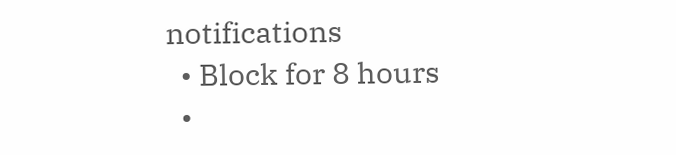notifications
  • Block for 8 hours
  •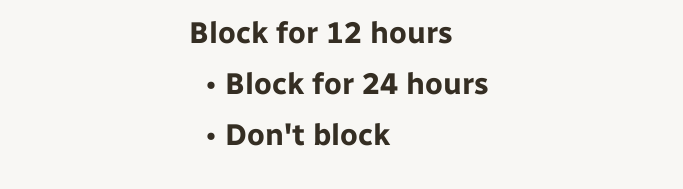Block for 12 hours
  • Block for 24 hours
  • Don't block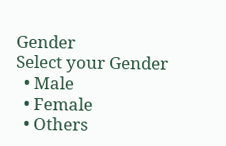Gender
Select your Gender
  • Male
  • Female
  • Others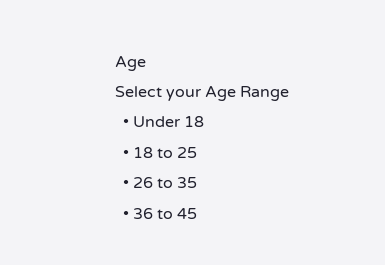Age
Select your Age Range
  • Under 18
  • 18 to 25
  • 26 to 35
  • 36 to 45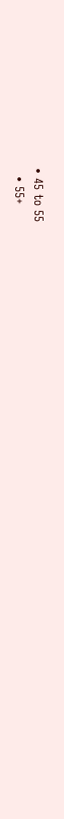• 45 to 55
  • 55+